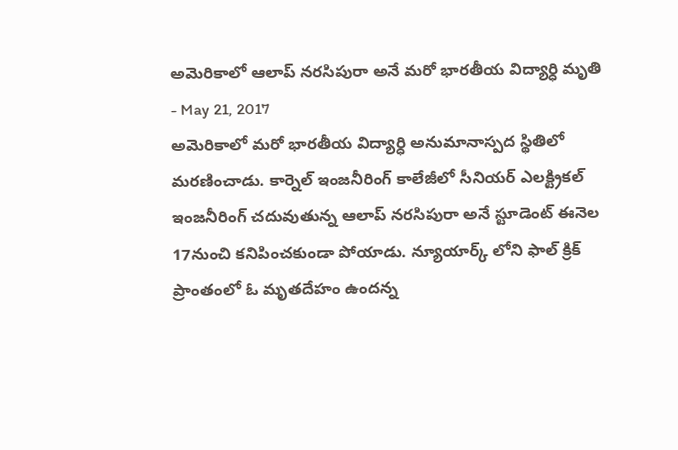అమెరికాలో ఆలాప్ నరసిపురా అనే మరో భారతీయ విద్యార్ధి మృతి
- May 21, 2017
అమెరికాలో మరో భారతీయ విద్యార్ధి అనుమానాస్పద స్థితిలో మరణించాడు. కార్నెల్ ఇంజనీరింగ్ కాలేజీలో సీనియర్ ఎలక్ట్రికల్ ఇంజనీరింగ్ చదువుతున్న ఆలాప్ నరసిపురా అనే స్టూడెంట్ ఈనెల 17నుంచి కనిపించకుండా పోయాడు. న్యూయార్క్ లోని ఫాల్ క్రిక్ ప్రాంతంలో ఓ మృతదేహం ఉందన్న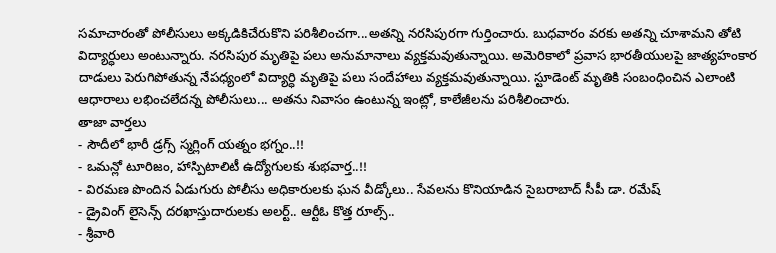సమాచారంతో పోలీసులు అక్కడికిచేరుకొని పరిశీలించగా...అతన్ని నరసిపురగా గుర్తించారు. బుధవారం వరకు అతన్ని చూశామని తోటి విద్యార్ధులు అంటున్నారు. నరసిపుర మృతిపై పలు అనుమానాలు వ్యక్తమవుతున్నాయి. అమెరికాలో ప్రవాస భారతీయులపై జాత్యహంకార దాడులు పెరుగిపోతున్న నేపధ్యంలో విద్యార్ధి మృతిపై పలు సందేహాలు వ్యక్తమవుతున్నాయి. స్టూడెంట్ మృతికి సంబంధించిన ఎలాంటి ఆధారాలు లభించలేదన్న పోలీసులు... అతను నివాసం ఉంటున్న ఇంట్లో, కాలేజీలను పరిశీలించారు.
తాజా వార్తలు
- సౌదీలో భారీ డ్రగ్స్ స్మగ్లింగ్ యత్నం భగ్నం..!!
- ఒమన్లో టూరిజం, హాస్పిటాలిటీ ఉద్యోగులకు శుభవార్త..!!
- విరమణ పొందిన ఏడుగురు పోలీసు అధికారులకు ఘన వీడ్కోలు.. సేవలను కొనియాడిన సైబరాబాద్ సీపీ డా. రమేష్
- డ్రైవింగ్ లైసెన్స్ దరఖాస్తుదారులకు అలర్ట్.. ఆర్టీఓ కొత్త రూల్స్..
- శ్రీవారి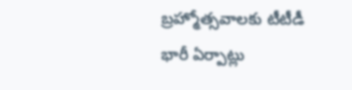బ్రహ్మోత్సవాలకు టీటీడీ భారీ ఏర్పాట్లు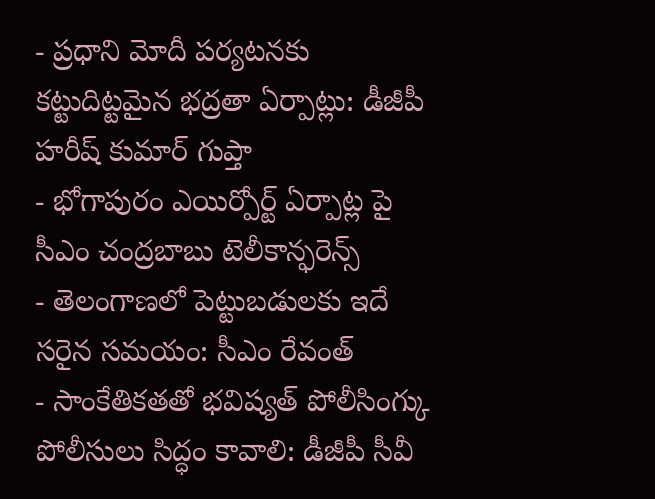- ప్రధాని మోదీ పర్యటనకు కట్టుదిట్టమైన భద్రతా ఏర్పాట్లు: డీజీపీ హరీష్ కుమార్ గుప్తా
- భోగాపురం ఎయిర్పోర్ట్ ఏర్పాట్ల పై సీఎం చంద్రబాబు టెలీకాన్ఫరెన్స్
- తెలంగాణలో పెట్టుబడులకు ఇదే సరైన సమయం: సీఎం రేవంత్
- సాంకేతికతతో భవిష్యత్ పోలీసింగ్కు పోలీసులు సిద్ధం కావాలి: డీజీపీ సీవీ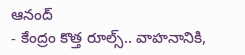ఆనంద్
- కేంద్రం కొత్త రూల్స్.. వాహనానికి,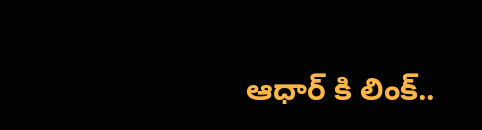ఆధార్ కి లింక్..